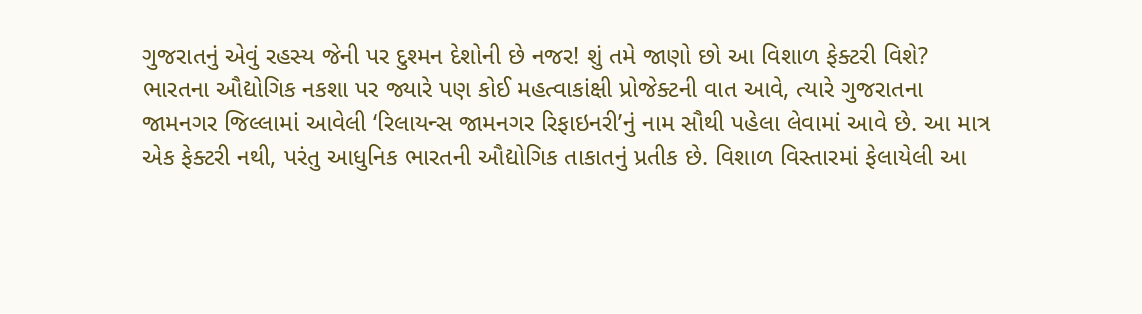ગુજરાતનું એવું રહસ્ય જેની પર દુશ્મન દેશોની છે નજર! શું તમે જાણો છો આ વિશાળ ફેક્ટરી વિશે?
ભારતના ઔદ્યોગિક નકશા પર જ્યારે પણ કોઈ મહત્વાકાંક્ષી પ્રોજેક્ટની વાત આવે, ત્યારે ગુજરાતના જામનગર જિલ્લામાં આવેલી ‘રિલાયન્સ જામનગર રિફાઇનરી’નું નામ સૌથી પહેલા લેવામાં આવે છે. આ માત્ર એક ફેક્ટરી નથી, પરંતુ આધુનિક ભારતની ઔદ્યોગિક તાકાતનું પ્રતીક છે. વિશાળ વિસ્તારમાં ફેલાયેલી આ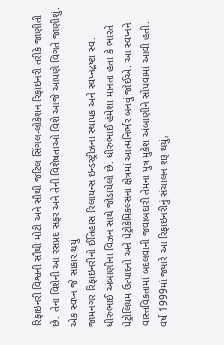રિફાઇનરી વિશ્વની સૌથી મોટી અને સૌથી જટિલ સિંગલ-લોકેશન રિફાઇનરી તરીકે જાણીતી છે. તેના વિશેની આ રસપ્રદ સફર અને તેની વિશેષતાઓ વિશે આજે આપણે વિગતે જાણીશું.
એક સ્વપ્ન જે સાકાર થયું
જામનગર રિફાઇનરીનો ઈતિહાસ રિલાયન્સ ઇન્ડસ્ટ્રીઝના સ્થાપક અને સ્વપ્નદ્રષ્ટા સ્વ. ધીરુભાઈ અંબાણીના વિઝન સાથે જોડાયેલો છે. ધીરુભાઈ હંમેશા માનતા હતા કે ભારતે પેટ્રોલિયમ ઉત્પાદનો અને પેટ્રોકેમિકલ્સના ક્ષેત્રમાં આત્મનિર્ભર બનવું જોઈએ. આ સ્વપ્નને વાસ્તવિકતામાં બદલવાની જવાબદારી તેમના પુત્ર મુકેશ અંબાણીને સોંપવામાં આવી હતી.
વર્ષ 1999માં જ્યારે આ રિફાઇનરીનું સંચાલન શરૂ થયું,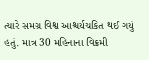ત્યારે સમગ્ર વિશ્વ આશ્ચર્યચકિત થઈ ગયું હતું. માત્ર 30 મહિનાના વિક્રમી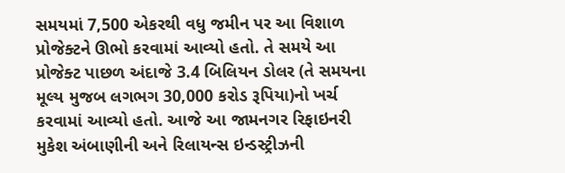સમયમાં 7,500 એકરથી વધુ જમીન પર આ વિશાળ પ્રોજેક્ટને ઊભો કરવામાં આવ્યો હતો. તે સમયે આ પ્રોજેક્ટ પાછળ અંદાજે 3.4 બિલિયન ડોલર (તે સમયના મૂલ્ય મુજબ લગભગ 30,000 કરોડ રૂપિયા)નો ખર્ચ કરવામાં આવ્યો હતો. આજે આ જામનગર રિફાઇનરી મુકેશ અંબાણીની અને રિલાયન્સ ઇન્ડસ્ટ્રીઝની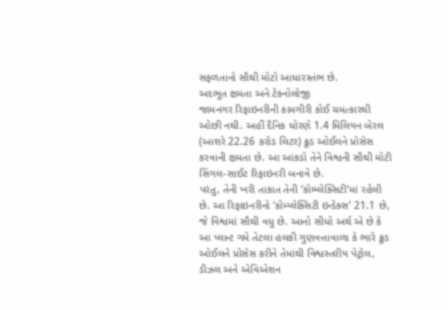સફળતાનો સૌથી મોટો આધારસ્તંભ છે.
અદભૂત ક્ષમતા અને ટેકનોલોજી
જામનગર રિફાઇનરીની કામગીરી કોઈ ચમત્કારથી ઓછી નથી. અહીં દૈનિક ધોરણે 1.4 મિલિયન બેરલ (આશરે 22.26 કરોડ લિટર) ક્રૂડ ઓઈલને પ્રોસેસ કરવાની ક્ષમતા છે. આ આંકડો તેને વિશ્વની સૌથી મોટી સિંગલ-સાઈટ રિફાઇનરી બનાવે છે.
પરંતુ, તેની ખરી તાકાત તેની ‘કોમ્પ્લેક્સિટી’માં રહેલી છે. આ રિફાઇનરીનો ‘કોમ્પ્લેક્સિટી ઇન્ડેક્સ’ 21.1 છે, જે વિશ્વમાં સૌથી વધુ છે. આનો સીધો અર્થ એ છે કે આ પ્લાન્ટ ગમે તેટલા હલકી ગુણવત્તાવાળા કે ભારે ક્રૂડ ઓઈલને પ્રોસેસ કરીને તેમાંથી વિશ્વસ્તરીય પેટ્રોલ, ડીઝલ અને એવિએશન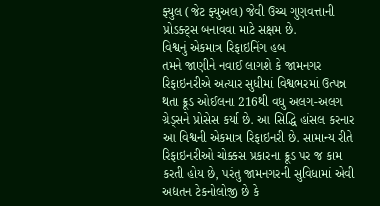ફ્યુલ (જેટ ફ્યુઅલ) જેવી ઉચ્ચ ગુણવત્તાની પ્રોડક્ટ્સ બનાવવા માટે સક્ષમ છે.
વિશ્વનું એકમાત્ર રિફાઇનિંગ હબ
તમને જાણીને નવાઈ લાગશે કે જામનગર રિફાઇનરીએ અત્યાર સુધીમાં વિશ્વભરમાં ઉત્પન્ન થતા ક્રૂડ ઓઈલના 216થી વધુ અલગ-અલગ ગ્રેડ્સને પ્રોસેસ કર્યા છે. આ સિદ્ધિ હાંસલ કરનાર આ વિશ્વની એકમાત્ર રિફાઇનરી છે. સામાન્ય રીતે રિફાઇનરીઓ ચોક્કસ પ્રકારના ક્રૂડ પર જ કામ કરતી હોય છે, પરંતુ જામનગરની સુવિધામાં એવી અદ્યતન ટેકનોલોજી છે કે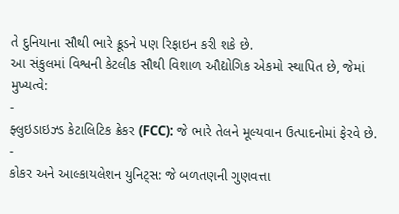તે દુનિયાના સૌથી ભારે ક્રૂડને પણ રિફાઇન કરી શકે છે.
આ સંકુલમાં વિશ્વની કેટલીક સૌથી વિશાળ ઔદ્યોગિક એકમો સ્થાપિત છે, જેમાં મુખ્યત્વે:
-
ફ્લુઇડાઇઝ્ડ કેટાલિટિક ક્રેકર (FCC): જે ભારે તેલને મૂલ્યવાન ઉત્પાદનોમાં ફેરવે છે.
-
કોકર અને આલ્કાયલેશન યુનિટ્સ: જે બળતણની ગુણવત્તા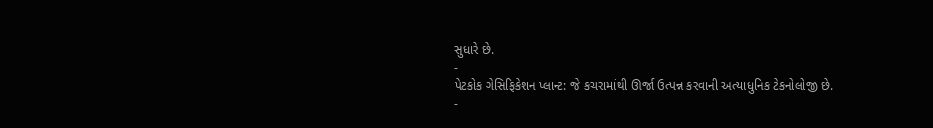સુધારે છે.
-
પેટકોક ગેસિફિકેશન પ્લાન્ટ: જે કચરામાંથી ઊર્જા ઉત્પન્ન કરવાની અત્યાધુનિક ટેકનોલોજી છે.
-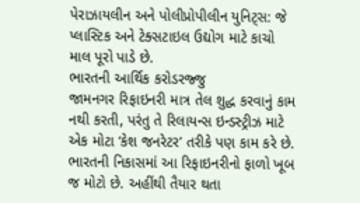પેરાઝાયલીન અને પોલીપ્રોપીલીન યુનિટ્સ: જે પ્લાસ્ટિક અને ટેક્સટાઇલ ઉદ્યોગ માટે કાચો માલ પૂરો પાડે છે.
ભારતની આર્થિક કરોડરજ્જુ
જામનગર રિફાઇનરી માત્ર તેલ શુદ્ધ કરવાનું કામ નથી કરતી, પરંતુ તે રિલાયન્સ ઇન્ડસ્ટ્રીઝ માટે એક મોટા ‘કેશ જનરેટર’ તરીકે પણ કામ કરે છે. ભારતની નિકાસમાં આ રિફાઇનરીનો ફાળો ખૂબ જ મોટો છે. અહીંથી તૈયાર થતા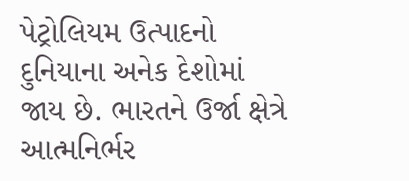પેટ્રોલિયમ ઉત્પાદનો દુનિયાના અનેક દેશોમાં જાય છે. ભારતને ઉર્જા ક્ષેત્રે આત્મનિર્ભર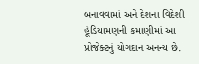બનાવવામાં અને દેશના વિદેશી હૂંડિયામણની કમાણીમાં આ પ્રોજેક્ટનું યોગદાન અનન્ય છે.